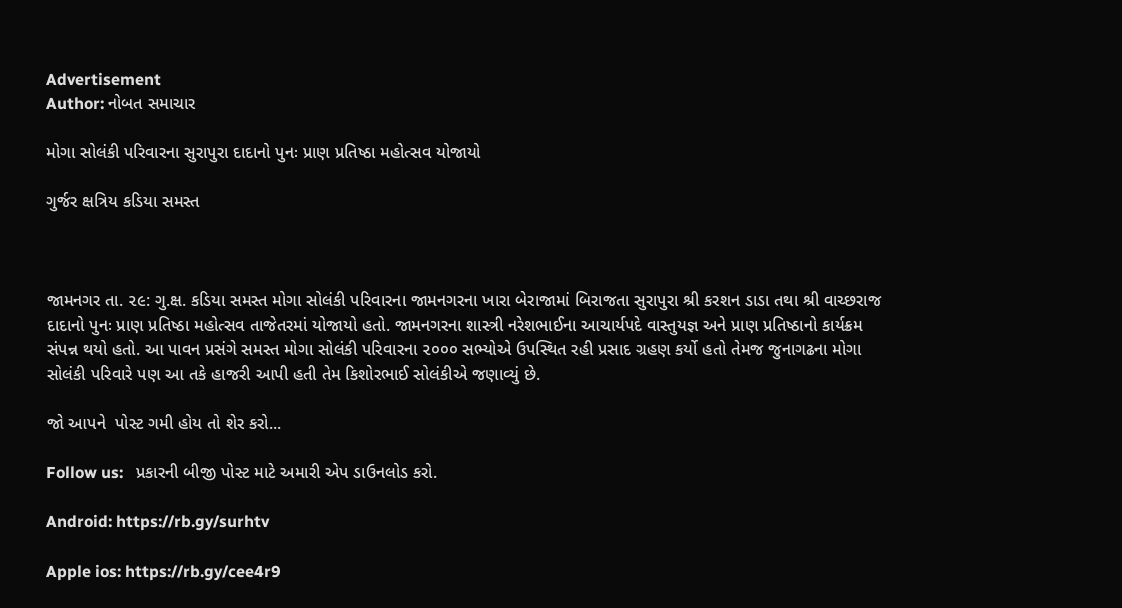Advertisement
Author: નોબત સમાચાર

મોગા સોલંકી પરિવારના સુરાપુરા દાદાનો પુનઃ પ્રાણ પ્રતિષ્ઠા મહોત્સવ યોજાયો

ગુર્જર ક્ષત્રિય કડિયા સમસ્ત



જામનગર તા. ૨૯: ગુ.ક્ષ. કડિયા સમસ્ત મોગા સોલંકી પરિવારના જામનગરના ખારા બેરાજામાં બિરાજતા સુરાપુરા શ્રી કરશન ડાડા તથા શ્રી વાચ્છરાજ દાદાનો પુનઃ પ્રાણ પ્રતિષ્ઠા મહોત્સવ તાજેતરમાં યોજાયો હતો. જામનગરના શાસ્ત્રી નરેશભાઈના આચાર્યપદે વાસ્તુયજ્ઞ અને પ્રાણ પ્રતિષ્ઠાનો કાર્યક્રમ સંપન્ન થયો હતો. આ પાવન પ્રસંગે સમસ્ત મોગા સોલંકી પરિવારના ૨૦૦૦ સભ્યોએ ઉપસ્થિત રહી પ્રસાદ ગ્રહણ કર્યો હતો તેમજ જુનાગઢના મોગા સોલંકી પરિવારે પણ આ તકે હાજરી આપી હતી તેમ કિશોરભાઈ સોલંકીએ જણાવ્યું છે.

જો આપને  પોસ્ટ ગમી હોય તો શેર કરો...

Follow us:   પ્રકારની બીજી પોસ્ટ માટે અમારી એપ ડાઉનલોડ કરો.

Android: https://rb.gy/surhtv

Apple ios: https://rb.gy/cee4r9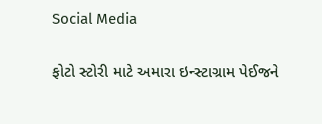Social Media

ફોટો સ્ટોરી માટે અમારા ઇન્સ્ટાગ્રામ પેઈજને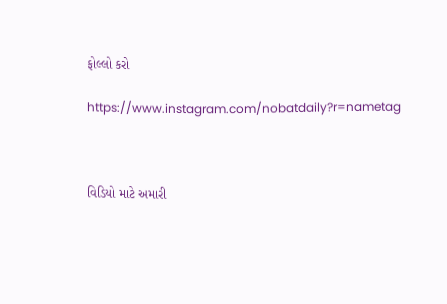ફોલ્લો કરો

https://www.instagram.com/nobatdaily?r=nametag



વિડિયો માટે અમારી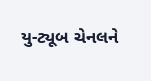યુ-ટ્યૂબ ચેનલને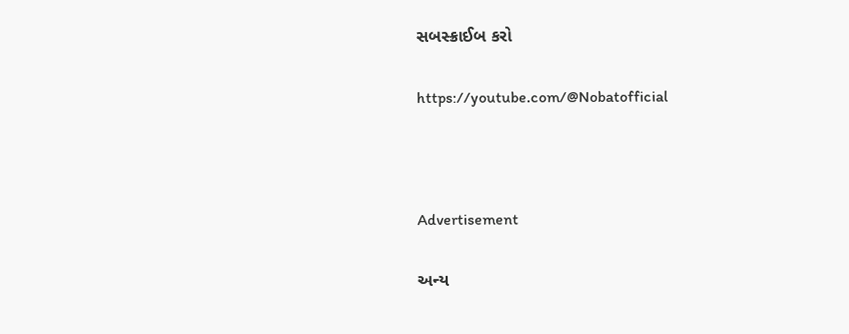સબસ્ક્રાઈબ કરો

https://youtube.com/@Nobatofficial



Advertisement

અન્ય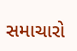સમાચારો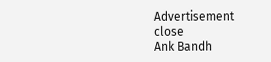Advertisement
close
Ank Bandh